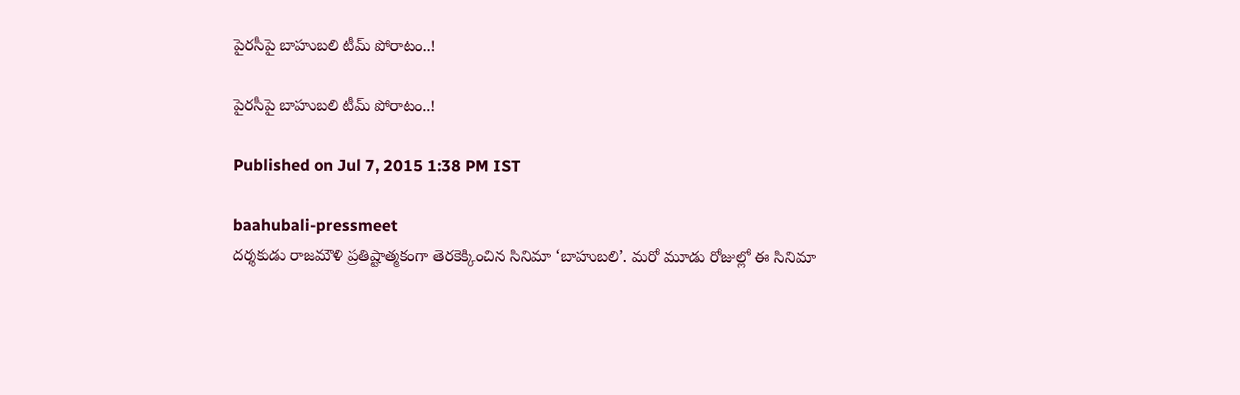పైరసీపై బాహుబలి టీమ్ పోరాటం..!

పైరసీపై బాహుబలి టీమ్ పోరాటం..!

Published on Jul 7, 2015 1:38 PM IST

baahubali-pressmeet
దర్శకుడు రాజమౌళి ప్రతిష్టాత్మకంగా తెరకెక్కించిన సినిమా ‘బాహుబలి’. మరో మూడు రోజుల్లో ఈ సినిమా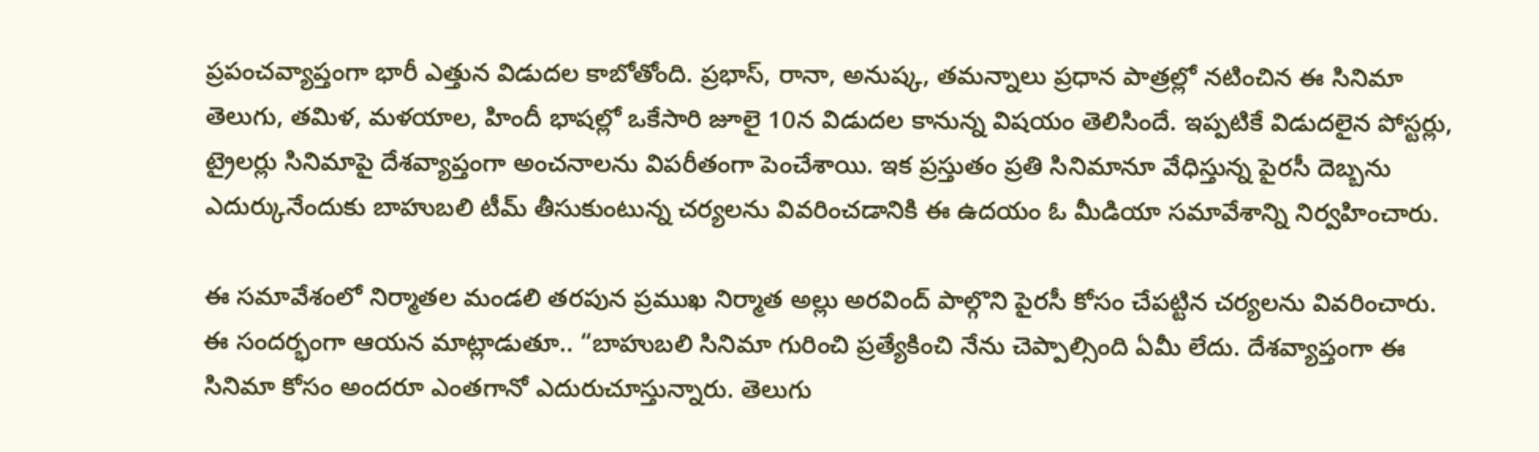ప్రపంచవ్యాప్తంగా భారీ ఎత్తున విడుదల కాబోతోంది. ప్రభాస్, రానా, అనుష్క, తమన్నాలు ప్రధాన పాత్రల్లో నటించిన ఈ సినిమా తెలుగు, తమిళ, మళయాల, హిందీ భాషల్లో ఒకేసారి జూలై 10న విడుదల కానున్న విషయం తెలిసిందే. ఇప్పటికే విడుదలైన పోస్టర్లు, ట్రైలర్లు సినిమాపై దేశవ్యాప్తంగా అంచనాలను విపరీతంగా పెంచేశాయి. ఇక ప్రస్తుతం ప్రతి సినిమానూ వేధిస్తున్న పైరసీ దెబ్బను ఎదుర్కునేందుకు బాహుబలి టీమ్ తీసుకుంటున్న చర్యలను వివరించడానికి ఈ ఉదయం ఓ మీడియా సమావేశాన్ని నిర్వహించారు.

ఈ సమావేశంలో నిర్మాతల మండలి తరపున ప్రముఖ నిర్మాత అల్లు అరవింద్ పాల్గొని పైరసీ కోసం చేపట్టిన చర్యలను వివరించారు. ఈ సందర్భంగా ఆయన మాట్లాడుతూ.. “బాహుబలి సినిమా గురించి ప్రత్యేకించి నేను చెప్పాల్సింది ఏమీ లేదు. దేశవ్యాప్తంగా ఈ సినిమా కోసం అందరూ ఎంతగానో ఎదురుచూస్తున్నారు. తెలుగు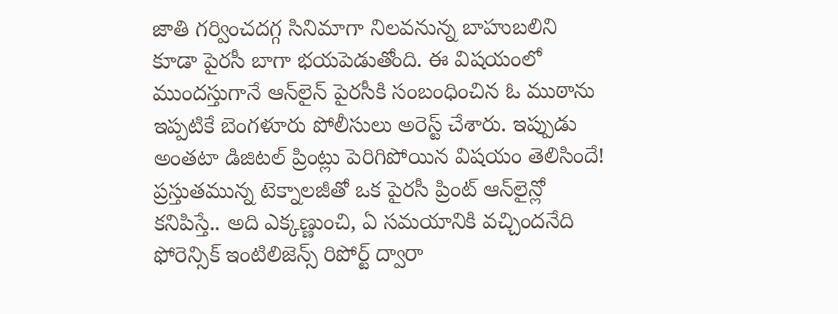జాతి గర్వించదగ్గ సినిమాగా నిలవనున్న బాహుబలిని కూడా పైరసీ బాగా భయపెడుతోంది. ఈ విషయంలో ముందస్తుగానే ఆన్‌లైన్ పైరసీకి సంబంధించిన ఓ ముఠాను ఇప్పటికే బెంగళూరు పోలీసులు అరెస్ట్ చేశారు. ఇప్పుడు అంతటా డిజిటల్ ప్రింట్లు పెరిగిపోయిన విషయం తెలిసిందే! ప్రస్తుతమున్న టెక్నాలజీతో ఒక పైరసీ ప్రింట్ ఆన్‌లైన్లో కనిపిస్తే.. అది ఎక్కణ్ణుంచి, ఏ సమయానికి వచ్చిందనేది ఫోరెన్సిక్ ఇంటిలిజెన్స్ రిపోర్ట్ ద్వారా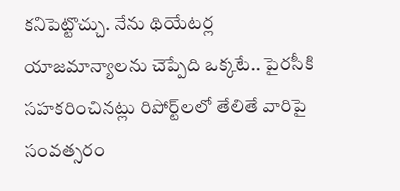కనిపెట్టొచ్చు. నేను థియేటర్ల యాజమాన్యాలను చెప్పేది ఒక్కటే.. పైరసీకి సహకరించినట్లు రిపోర్ట్‌లలో తేలితే వారిపై సంవత్సరం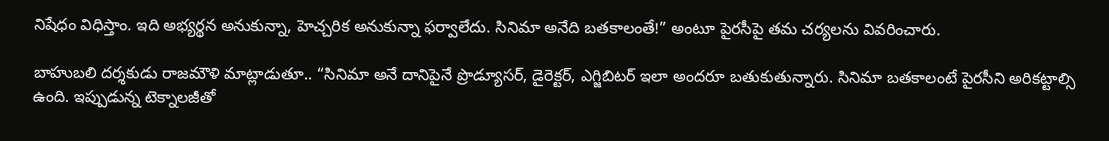నిషేధం విధిస్తాం. ఇది అభ్యర్థన అనుకున్నా, హెచ్చరిక అనుకున్నా ఫర్వాలేదు. సినిమా అనేది బతకాలంతే!” అంటూ పైరసీపై తమ చర్యలను వివరించారు.

బాహుబలి దర్శకుడు రాజమౌళి మాట్లాడుతూ.. “సినిమా అనే దానిపైనే ప్రొడ్యూసర్, డైరెక్టర్, ఎగ్జిబిటర్ ఇలా అందరూ బతుకుతున్నారు. సినిమా బతకాలంటే పైరసీని అరికట్టాల్సి ఉంది. ఇప్పుడున్న టెక్నాలజీతో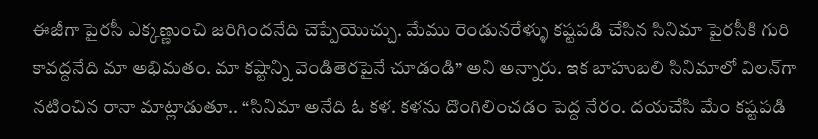ఈజీగా పైరసీ ఎక్కణ్ణుంచి జరిగిందనేది చెప్పేయొచ్చు. మేము రెండునరేళ్ళు కష్టపడి చేసిన సినిమా పైరసీకి గురి కావద్దనేది మా అభిమతం. మా కష్టాన్ని వెండితెరపైనే చూడండి” అని అన్నారు. ఇక బాహుబలి సినిమాలో విలన్‌గా నటించిన రానా మాట్లాడుతూ.. “సినిమా అనేది ఓ కళ. కళను దొంగిలించడం పెద్ద నేరం. దయచేసి మేం కష్టపడి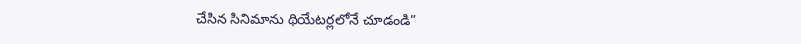చేసిన సినిమాను థియేటర్లలోనే చూడండి”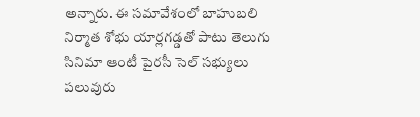అన్నారు. ఈ సమావేశంలో బాహుబలి నిర్మాత శోభు యార్లగడ్డతో పాటు తెలుగు సినిమా ఆంటీ పైరసీ సెల్ సభ్యులు పలువురు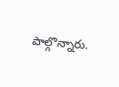పాల్గొన్నారు.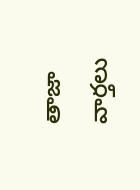తాజా వార్తలు